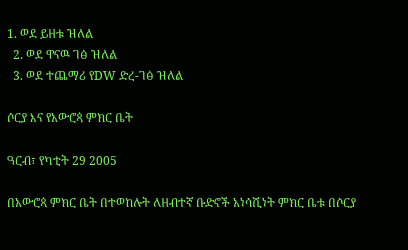1. ወደ ይዘቱ ዝለል
  2. ወደ ዋናዉ ገፅ ዝለል
  3. ወደ ተጨማሪ የDW ድረ-ገፅ ዝለል

ሶርያ እና የአውሮጳ ምክር ቤት

ዓርብ፣ የካቲት 29 2005

በአውሮጳ ምክር ቤት በተወከሉት ለዘብተኛ ቡድኖች አነሳሺነት ምክር ቤቱ በሶርያ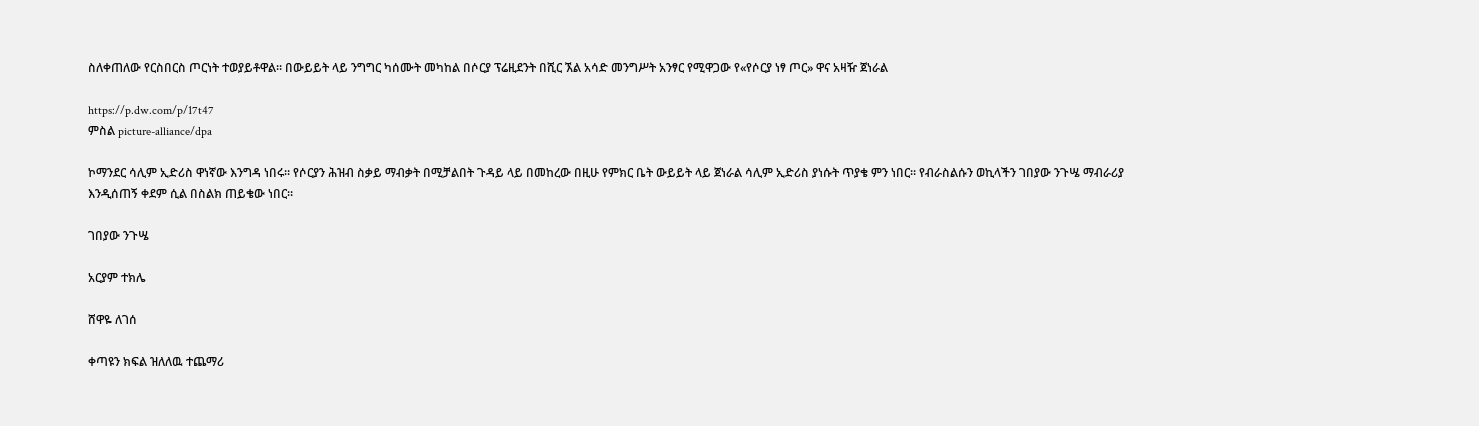ስለቀጠለው የርስበርስ ጦርነት ተወያይቶዋል። በውይይት ላይ ንግግር ካሰሙት መካከል በሶርያ ፕሬዚደንት በሺር ኧል አሳድ መንግሥት አንፃር የሚዋጋው የ«የሶርያ ነፃ ጦር» ዋና አዛዥ ጀነራል

https://p.dw.com/p/17t47
ምስል picture-alliance/dpa

ኮማንደር ሳሊም ኢድሪስ ዋነኛው እንግዳ ነበሩ። የሶርያን ሕዝብ ስቃይ ማብቃት በሚቻልበት ጉዳይ ላይ በመከረው በዚሁ የምክር ቤት ውይይት ላይ ጀነራል ሳሊም ኢድሪስ ያነሱት ጥያቄ ምን ነበር። የብራስልሱን ወኪላችን ገበያው ንጉሤ ማብራሪያ እንዲሰጠኝ ቀደም ሲል በስልክ ጠይቄው ነበር።

ገበያው ንጉሤ

አርያም ተክሌ

ሸዋዬ ለገሰ

ቀጣዩን ክፍል ዝለለዉ ተጨማሪ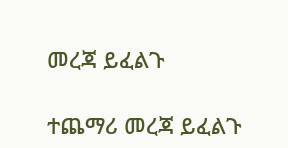መረጃ ይፈልጉ

ተጨማሪ መረጃ ይፈልጉ